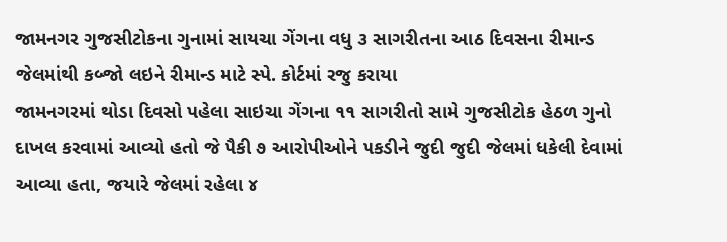જામનગર ગુજસીટોકના ગુનામાં સાયચા ગેંગના વધુ ૩ સાગરીતના આઠ દિવસના રીમાન્ડ
જેલમાંથી કબ્જો લઇને રીમાન્ડ માટે સ્પે. કોર્ટમાં રજુ કરાયા
જામનગરમાં થોડા દિવસો પહેલા સાઇચા ગેંગના ૧૧ સાગરીતો સામે ગુજસીટોક હેઠળ ગુનો દાખલ કરવામાં આવ્યો હતો જે પૈકી ૭ આરોપીઓને પકડીને જુદી જુદી જેલમાં ધકેલી દેવામાં આવ્યા હતા, જયારે જેલમાં રહેલા ૪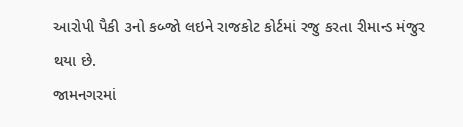આરોપી પૈકી ૩નો કબ્જો લઇને રાજકોટ કોર્ટમાં રજુ કરતા રીમાન્ડ મંજુર થયા છે.
જામનગરમાં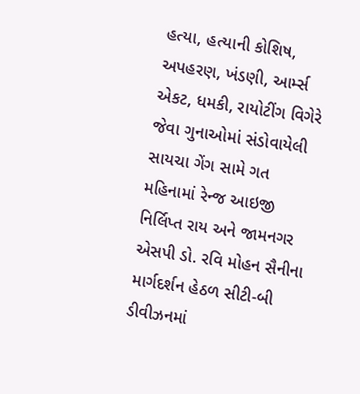હત્યા, હત્યાની કોશિષ, અપહરણ, ખંડણી, આર્મ્સ એકટ, ધમકી, રાયોટીંગ વિગેરે જેવા ગુનાઓમાં સંડોવાયેલી સાયચા ગેંગ સામે ગત મહિનામાં રેન્જ આઇજી નિર્લિપ્ત રાય અને જામનગર એસપી ડો. રવિ મોહન સૈનીના માર્ગદર્શન હેઠળ સીટી-બી ડીવીઝનમાં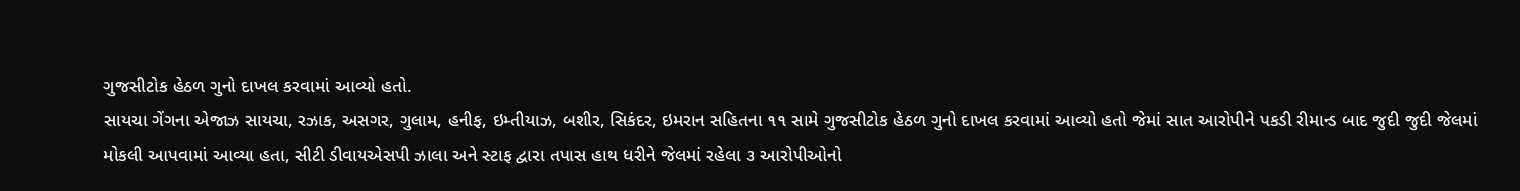ગુજસીટોક હેઠળ ગુનો દાખલ કરવામાં આવ્યો હતો.
સાયચા ગેંગના એજાઝ સાયચા, રઝાક, અસગર, ગુલામ, હનીફ, ઇમ્તીયાઝ, બશીર, સિકંદર, ઇમરાન સહિતના ૧૧ સામે ગુજસીટોક હેઠળ ગુનો દાખલ કરવામાં આવ્યો હતો જેમાં સાત આરોપીને પકડી રીમાન્ડ બાદ જુદી જુદી જેલમાં મોકલી આપવામાં આવ્યા હતા, સીટી ડીવાયએસપી ઝાલા અને સ્ટાફ દ્વારા તપાસ હાથ ધરીને જેલમાં રહેલા ૩ આરોપીઓનો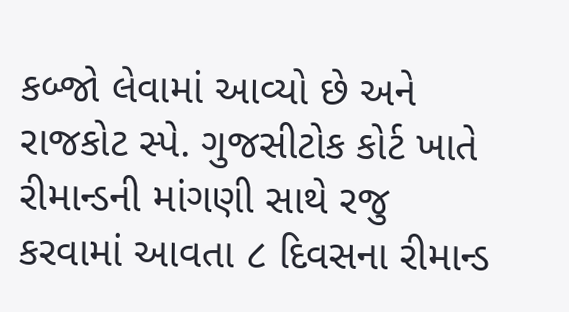કબ્જો લેવામાં આવ્યો છે અને રાજકોટ સ્પે. ગુજસીટોક કોર્ટ ખાતે રીમાન્ડની માંગણી સાથે રજુ કરવામાં આવતા ૮ દિવસના રીમાન્ડ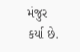મંજુર કર્યા છે.